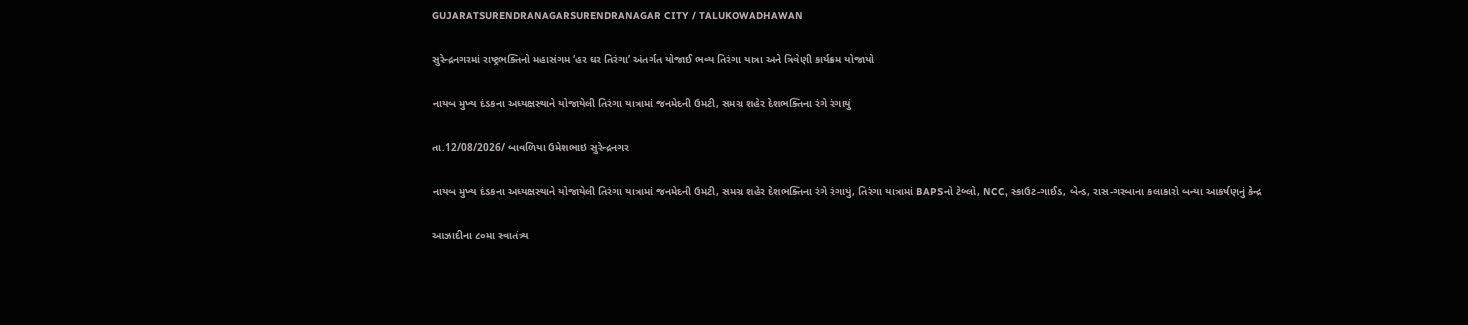GUJARATSURENDRANAGARSURENDRANAGAR CITY / TALUKOWADHAWAN

સુરેન્દ્રનગરમાં રાષ્ટ્રભક્તિનો મહાસંગમ ‘હર ઘર તિરંગા’ અંતર્ગત યોજાઈ ભવ્ય તિરંગા યાત્રા અને ત્રિવેણી કાર્યક્રમ યોજાયો

નાયબ મુખ્ય દંડકના અધ્યક્ષસ્થાને યોજાયેલી તિરંગા યાત્રામાં જનમેદની ઉમટી, સમગ્ર શહેર દેશભક્તિના રંગે રંગાયું

તા.12/08/2026/ બાવળિયા ઉમેશભાઇ સુરેન્દ્રનગર

નાયબ મુખ્ય દંડકના અધ્યક્ષસ્થાને યોજાયેલી તિરંગા યાત્રામાં જનમેદની ઉમટી, સમગ્ર શહેર દેશભક્તિના રંગે રંગાયું, તિરંગા યાત્રામાં BAPSનો ટેબ્લો, NCC, સ્કાઉટ-ગાઈડ, બેન્ડ, રાસ-ગરબાના કલાકારો બન્યા આકર્ષણનું કેન્દ્ર

આઝાદીના ૮૦મા સ્વાતંત્ર્ય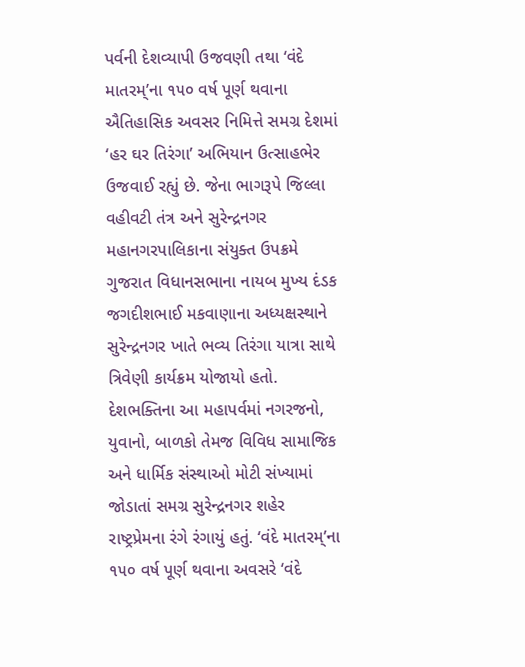પર્વની દેશવ્યાપી ઉજવણી તથા ‘વંદે માતરમ્’ના ૧૫૦ વર્ષ પૂર્ણ થવાના ઐતિહાસિક અવસર નિમિત્તે સમગ્ર દેશમાં ‘હર ઘર તિરંગા’ અભિયાન ઉત્સાહભેર ઉજવાઈ રહ્યું છે. જેના ભાગરૂપે જિલ્લા વહીવટી તંત્ર અને સુરેન્દ્રનગર મહાનગરપાલિકાના સંયુક્ત ઉપક્રમે ગુજરાત વિધાનસભાના નાયબ મુખ્ય દંડક જગદીશભાઈ મકવાણાના અધ્યક્ષસ્થાને સુરેન્દ્રનગર ખાતે ભવ્ય તિરંગા યાત્રા સાથે ત્રિવેણી કાર્યક્રમ યોજાયો હતો. દેશભક્તિના આ મહાપર્વમાં નગરજનો, યુવાનો, બાળકો તેમજ વિવિધ સામાજિક અને ધાર્મિક સંસ્થાઓ મોટી સંખ્યામાં જોડાતાં સમગ્ર સુરેન્દ્રનગર શહેર રાષ્ટ્રપ્રેમના રંગે રંગાયું હતું. ‘વંદે માતરમ્’ના ૧૫૦ વર્ષ પૂર્ણ થવાના અવસરે ‘વંદે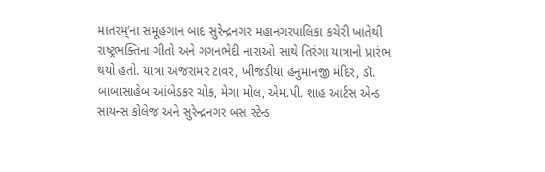માતરમ્’ના સમૂહગાન બાદ સુરેન્દ્રનગર મહાનગરપાલિકા કચેરી ખાતેથી રાષ્ટ્રભક્તિના ગીતો અને ગગનભેદી નારાઓ સાથે તિરંગા યાત્રાનો પ્રારંભ થયો હતો. યાત્રા અજરામર ટાવર, ખીજડીયા હનુમાનજી મંદિર, ડૉ. બાબાસાહેબ આંબેડકર ચોક, મેગા મોલ, એમ.પી. શાહ આર્ટસ એન્ડ સાયન્સ કોલેજ અને સુરેન્દ્રનગર બસ સ્ટેન્ડ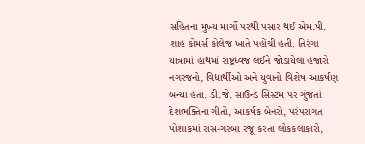સહિતના મુખ્ય માર્ગો પરથી પસાર થઈ એમ.પી. શાહ કોમર્સ કોલેજ ખાતે પહોંચી હતી. તિરંગા યાત્રામાં હાથમાં રાષ્ટ્રધ્વજ લઈને જોડાયેલા હજારો નગરજનો, વિદ્યાર્થીઓ અને યુવાનો વિશેષ આકર્ષણ બન્યા હતા. ડી.જે. સાઉન્ડ સિસ્ટમ પર ગુંજતાં દેશભક્તિના ગીતો, આકર્ષક બેનરો, પરંપરાગત પોશાકમાં રાસ-ગરબા રજૂ કરતા લોકકલાકારો,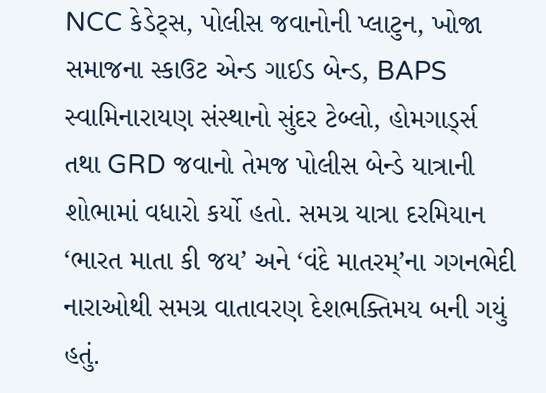NCC કેડેટ્સ, પોલીસ જવાનોની પ્લાટુન, ખોજા સમાજના સ્કાઉટ એન્ડ ગાઈડ બેન્ડ, BAPS સ્વામિનારાયણ સંસ્થાનો સુંદર ટેબ્લો, હોમગાર્ડ્સ તથા GRD જવાનો તેમજ પોલીસ બેન્ડે યાત્રાની શોભામાં વધારો કર્યો હતો. સમગ્ર યાત્રા દરમિયાન ‘ભારત માતા કી જય’ અને ‘વંદે માતરમ્’ના ગગનભેદી નારાઓથી સમગ્ર વાતાવરણ દેશભક્તિમય બની ગયું હતું.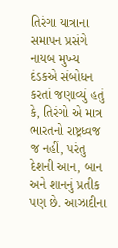તિરંગા યાત્રાના સમાપન પ્રસંગે નાયબ મુખ્ય દંડકએ સંબોધન કરતાં જણાવ્યું હતું કે, તિરંગો એ માત્ર ભારતનો રાષ્ટ્રધ્વજ જ નહીં, પરંતુ દેશની આન, બાન અને શાનનું પ્રતીક પણ છે. આઝાદીના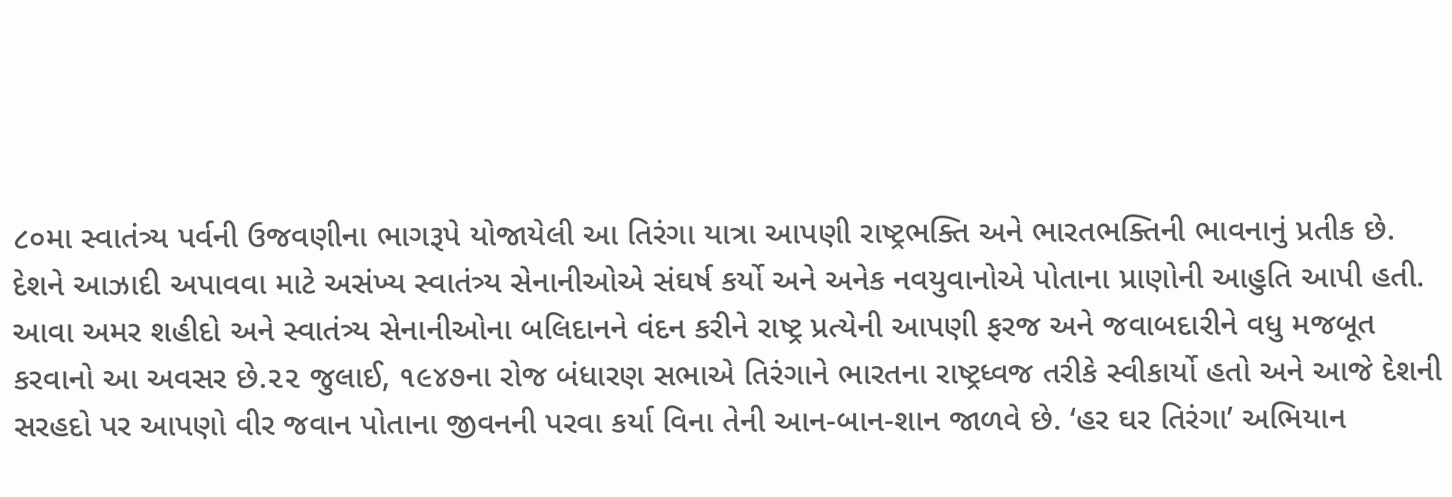૮૦મા સ્વાતંત્ર્ય પર્વની ઉજવણીના ભાગરૂપે યોજાયેલી આ તિરંગા યાત્રા આપણી રાષ્ટ્રભક્તિ અને ભારતભક્તિની ભાવનાનું પ્રતીક છે. દેશને આઝાદી અપાવવા માટે અસંખ્ય સ્વાતંત્ર્ય સેનાનીઓએ સંઘર્ષ કર્યો અને અનેક નવયુવાનોએ પોતાના પ્રાણોની આહુતિ આપી હતી. આવા અમર શહીદો અને સ્વાતંત્ર્ય સેનાનીઓના બલિદાનને વંદન કરીને રાષ્ટ્ર પ્રત્યેની આપણી ફરજ અને જવાબદારીને વધુ મજબૂત કરવાનો આ અવસર છે.૨૨ જુલાઈ, ૧૯૪૭ના રોજ બંધારણ સભાએ તિરંગાને ભારતના રાષ્ટ્રધ્વજ તરીકે સ્વીકાર્યો હતો અને આજે દેશની સરહદો પર આપણો વીર જવાન પોતાના જીવનની પરવા કર્યા વિના તેની આન-બાન-શાન જાળવે છે. ‘હર ઘર તિરંગા’ અભિયાન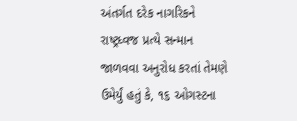અંતર્ગત દરેક નાગરિકને રાષ્ટ્રધ્વજ પ્રત્યે સન્માન જાળવવા અનુરોધ કરતાં તેમણે ઉમેર્યું હતું કે, ૧૬ ઓગસ્ટના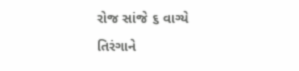રોજ સાંજે ૬ વાગ્યે તિરંગાને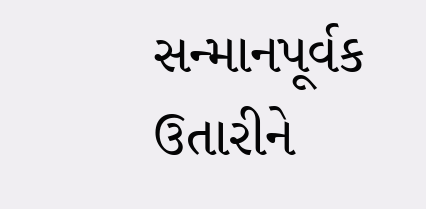સન્માનપૂર્વક ઉતારીને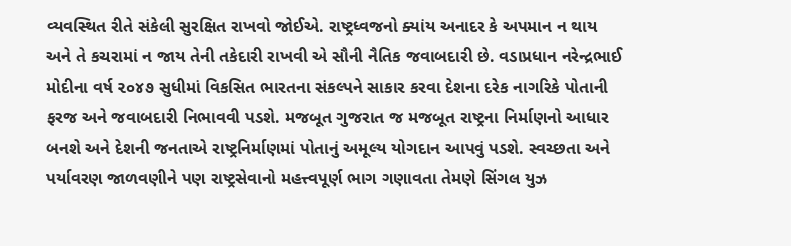વ્યવસ્થિત રીતે સંકેલી સુરક્ષિત રાખવો જોઈએ. રાષ્ટ્રધ્વજનો ક્યાંય અનાદર કે અપમાન ન થાય અને તે કચરામાં ન જાય તેની તકેદારી રાખવી એ સૌની નૈતિક જવાબદારી છે. વડાપ્રધાન નરેન્દ્રભાઈ મોદીના વર્ષ ૨૦૪૭ સુધીમાં વિકસિત ભારતના સંકલ્પને સાકાર કરવા દેશના દરેક નાગરિકે પોતાની ફરજ અને જવાબદારી નિભાવવી પડશે. મજબૂત ગુજરાત જ મજબૂત રાષ્ટ્રના નિર્માણનો આધાર બનશે અને દેશની જનતાએ રાષ્ટ્રનિર્માણમાં પોતાનું અમૂલ્ય યોગદાન આપવું પડશે. સ્વચ્છતા અને પર્યાવરણ જાળવણીને પણ રાષ્ટ્રસેવાનો મહત્ત્વપૂર્ણ ભાગ ગણાવતા તેમણે સિંગલ યુઝ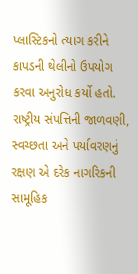પ્લાસ્ટિકનો ત્યાગ કરીને કાપડની થેલીનો ઉપયોગ કરવા અનુરોધ કર્યો હતો. રાષ્ટ્રીય સંપત્તિની જાળવણી, સ્વચ્છતા અને પર્યાવરણનું રક્ષણ એ દરેક નાગરિકની સામૂહિક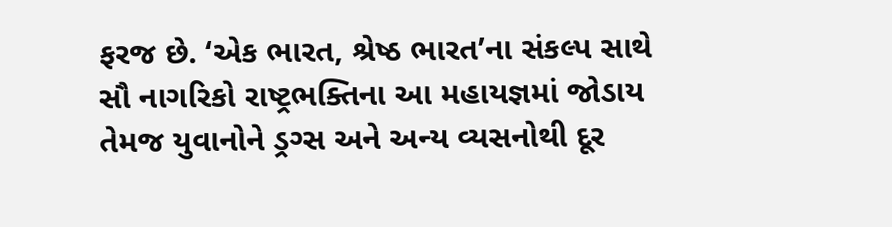ફરજ છે. ‘એક ભારત, શ્રેષ્ઠ ભારત’ના સંકલ્પ સાથે સૌ નાગરિકો રાષ્ટ્રભક્તિના આ મહાયજ્ઞમાં જોડાય તેમજ યુવાનોને ડ્રગ્સ અને અન્ય વ્યસનોથી દૂર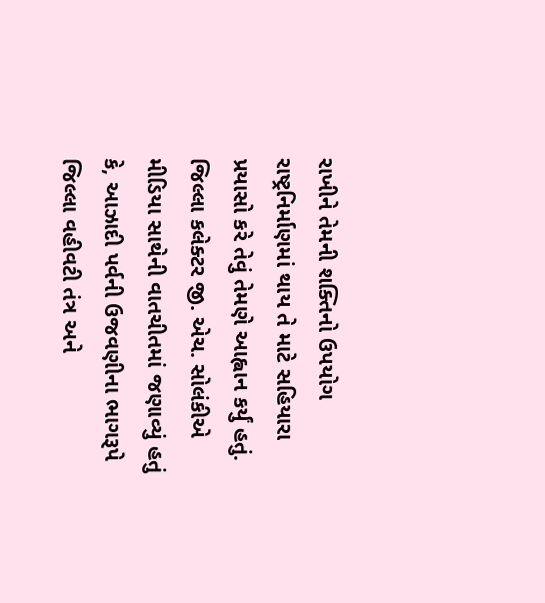રાખીને તેમની શક્તિનો ઉપયોગ રાષ્ટ્રનિર્માણમાં થાય તે માટે સહિયારા પ્રયાસો કરે તેવું તેમણે આહ્વાન કર્યું હતું. જિલ્લા કલેક્ટર જી. એચ. સોલંકીએ મીડિયા સાથેની વાતચીતમાં જણાવ્યું હતું કે, આઝાદી પર્વની ઉજવણીના ભાગરૂપે જિલ્લા વહીવટી તંત્ર અને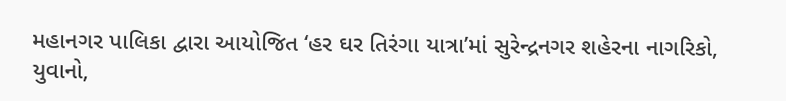મહાનગર પાલિકા દ્વારા આયોજિત ‘હર ઘર તિરંગા યાત્રા’માં સુરેન્દ્રનગર શહેરના નાગરિકો, યુવાનો,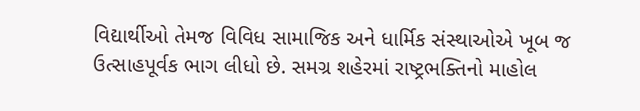વિદ્યાર્થીઓ તેમજ વિવિધ સામાજિક અને ધાર્મિક સંસ્થાઓએ ખૂબ જ ઉત્સાહપૂર્વક ભાગ લીધો છે. સમગ્ર શહેરમાં રાષ્ટ્રભક્તિનો માહોલ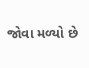જોવા મળ્યો છે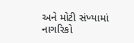અને મોટી સંખ્યામાં નાગરિકો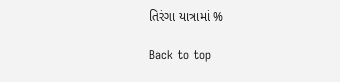તિરંગા યાત્રામાં %

Back to top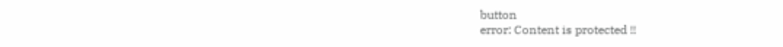button
error: Content is protected !!